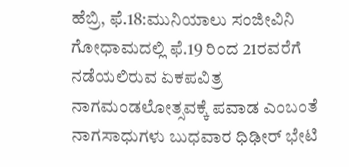ಹೆಬ್ರಿ, ಫೆ.18:ಮುನಿಯಾಲು ಸಂಜೀವಿನಿ ಗೋಧಾಮದಲ್ಲಿ ಫೆ.19 ರಿಂದ 21ರವರೆಗೆ ನಡೆಯಲಿರುವ ಏಕಪವಿತ್ರ ನಾಗಮಂಡಲೋತ್ಸವಕ್ಕೆ ಪವಾಡ ಎಂಬಂತೆ ನಾಗಸಾಧುಗಳು ಬುಧವಾರ ಧಿಢೀರ್ ಭೇಟಿ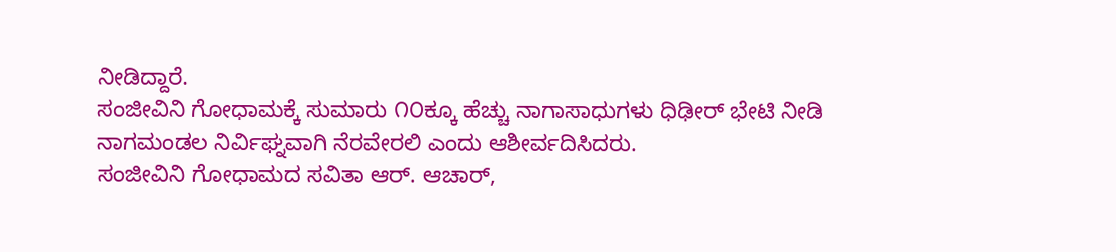ನೀಡಿದ್ದಾರೆ.
ಸಂಜೀವಿನಿ ಗೋಧಾಮಕ್ಕೆ ಸುಮಾರು ೧೦ಕ್ಕೂ ಹೆಚ್ಚು ನಾಗಾಸಾಧುಗಳು ಧಿಢೀರ್ ಭೇಟಿ ನೀಡಿ ನಾಗಮಂಡಲ ನಿರ್ವಿಘ್ನವಾಗಿ ನೆರವೇರಲಿ ಎಂದು ಆಶೀರ್ವದಿಸಿದರು.
ಸಂಜೀವಿನಿ ಗೋಧಾಮದ ಸವಿತಾ ಆರ್. ಆಚಾರ್,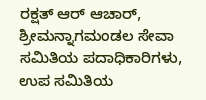ರಕ್ಷತ್ ಆರ್ ಆಚಾರ್, ಶ್ರೀಮನ್ನಾಗಮಂಡಲ ಸೇವಾ ಸಮಿತಿಯ ಪದಾಧಿಕಾರಿಗಳು, ಉಪ ಸಮಿತಿಯ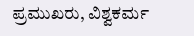ಪ್ರಮುಖರು, ವಿಶ್ವಕರ್ಮ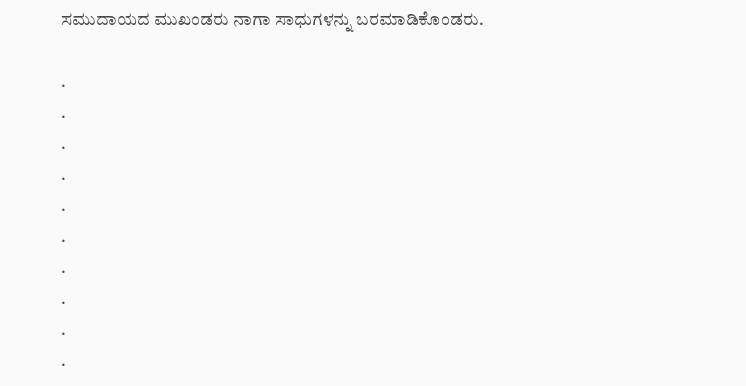ಸಮುದಾಯದ ಮುಖಂಡರು ನಾಗಾ ಸಾಧುಗಳನ್ನು ಬರಮಾಡಿಕೊಂಡರು.

.
.
.
.
.
.
.
.
.
.